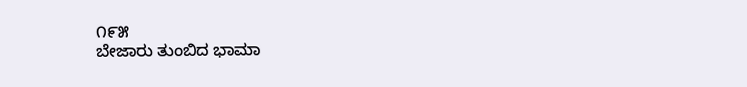೧೯೫
ಬೇಜಾರು ತುಂಬಿದ ಭಾಮಾ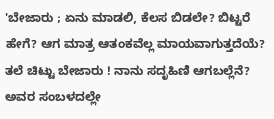'ಬೇಜಾರು ; ಏನು ಮಾಡಲಿ, ಕೆಲಸ ಬಿಡಲೇ? ಬಿಟ್ಟರೆ ಹೇಗೆ? ಆಗ ಮಾತ್ರ ಆತಂಕವೆಲ್ಲ ಮಾಯವಾಗುತ್ತದೆಯೆ? ತಲೆ ಚಿಟ್ಟು ಬೇಜಾರು ! ನಾನು ಸದೃಹಿಣಿ ಆಗಬಲ್ಲೆನೆ? ಅವರ ಸಂಬಳದಲ್ಲೇ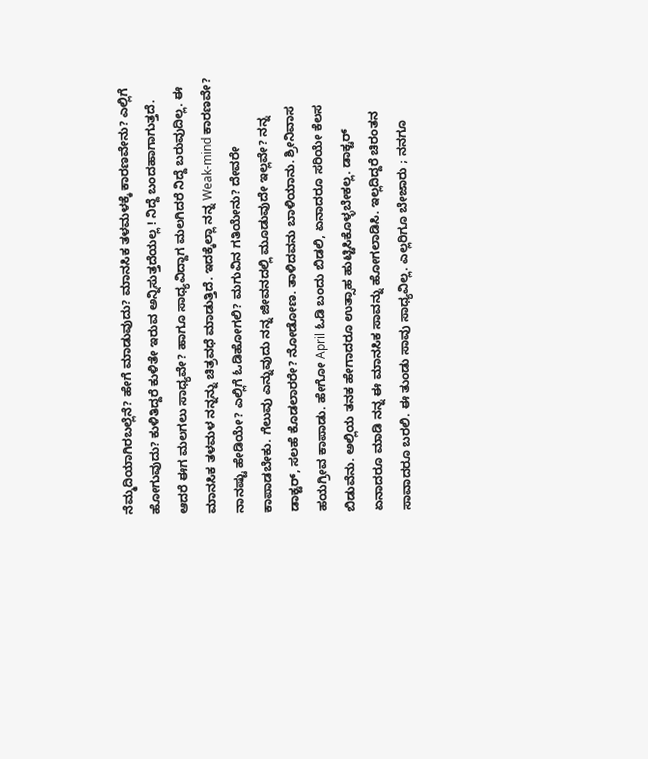ನೆಮ್ಮದಿಯಾಗಿರಬಲ್ಲೆನೆ? ಹೇಗೆ ಮಾಡುವುದು? ಮಾನಸಿಕ ತಳಮಳಕ್ಕೆ ಕಾರಣವೇನು? ಎಲ್ಲಿಗೆ ಹೋಗುವುದು? ಕುಳಿತಿದ್ದರೆ ಕುಳಿತೇ ಇರುವ ಅನ್ನಿಸುತ್ತದೆಯಲ್ಲ ! ನಿದ್ದೆ ಬಂದಹಾಗಾಗುತ್ತದೆ. ಆದರೆ ಈಗ ಮಲಗಲು ಸಾಧ್ಯವೇ? ಹಾಗೂ ಸಾಧ್ಯವಿದ್ದಾಗ ಮಲಗಿದರೆ ನಿದ್ದೆ ಬರುವುದಿಲ್ಲ. ಈ ಮಾನಸಿಕ ತಳಮಳ ನನ್ನನ್ನು ಚಿತ್ರವಧೆ ಮಾಡುತ್ತಿದೆ. ಇದಕ್ಕೆಲ್ಲಾ ನನ್ನ Weak-mind ಕಾರಣವೇ? ನಾನಷ್ಟು ಹೇಡಿಯೇ? ಎಲ್ಲಿಗೆ ಓಡಿಹೋಗಲಿ? ಮಗುವಿನ ಗತಿಯೇನು? ದೇವರೇ ಕಾಪಾಡಬೇಕು. ಗೆಲುವು ಎನ್ನುವುದು ನನ್ನ ಜೀವನದಲ್ಲಿ ಮೂಡುವುದೇ ಇಲ್ಲವೇ? ನನ್ನ ಡಾಕ್ಟರ್, ಸಲಹೆ ಕೊಡಲಾರರೇ? ನೋಡೋಣ. ತಾಳಿದವನು ಬಾಳಿಯಾನು. ಶ್ರೀನಿವಾಸ ಹಯಗ್ರೀವ ಕಾಪಾಡು. ಹೇಗೋ April ಓಡಿ ಬಂದು ಬಿಡಲಿ, ಏನಾದರೂ ಸರಿಯೇ ಕೆಲಸ ಬಿಡುವೆನು. ಅಲ್ಲಿಯ ತನಕ ಹೇಗಾದರೂ ಉತ್ಸಾಹ ಹುಟ್ಟಿಸಿಕೊಳ್ಳಬೇಕಲ್ಲ. ಡಾಕ್ಟರ್ ಏನಾದರೂ ಮಾಡಿ ನನ್ನ ಈ ಮಾನಸಿಕ ಸಾವನ್ನು ಹೋಗಲಾಡಿಸಿ. ಇಲ್ಲದಿದ್ದರೆ ಚಿರಂತನ ಸಾವಾದರೂ ಬರಲಿ. ಈ ತುಂಡು ಸಾವು ಸಾಧ್ಯವಿಲ್ಲ. ಎಲ್ಲರಿಗೂ ಬೇಜಾರು ; ನನಗೂ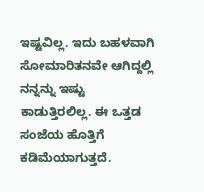ಇಷ್ಟವಿಲ್ಲ. ಇದು ಬಹಳವಾಗಿ ಸೋಮಾರಿತನವೇ ಆಗಿದ್ದಲ್ಲಿ ನನ್ನನ್ನು ಇಷ್ಟು ಕಾಡುತ್ತಿರಲಿಲ್ಲ. ಈ ಒತ್ತಡ ಸಂಜೆಯ ಹೊತ್ತಿಗೆ ಕಡಿಮೆಯಾಗುತ್ತದೆ.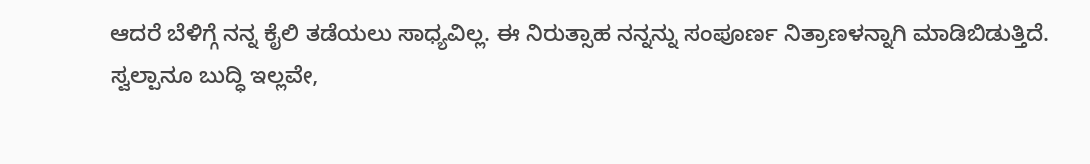ಆದರೆ ಬೆಳಿಗ್ಗೆ ನನ್ನ ಕೈಲಿ ತಡೆಯಲು ಸಾಧ್ಯವಿಲ್ಲ. ಈ ನಿರುತ್ಸಾಹ ನನ್ನನ್ನು ಸಂಪೂರ್ಣ ನಿತ್ರಾಣಳನ್ನಾಗಿ ಮಾಡಿಬಿಡುತ್ತಿದೆ.
ಸ್ವಲ್ಪಾನೂ ಬುದ್ಧಿ ಇಲ್ಲವೇ,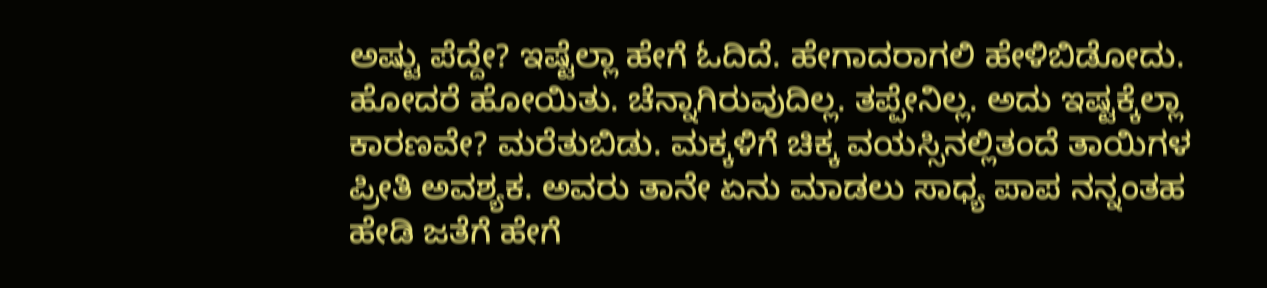ಅಷ್ಟು ಪೆದ್ದೇ? ಇಷ್ಟೆಲ್ಲಾ ಹೇಗೆ ಓದಿದೆ. ಹೇಗಾದರಾಗಲಿ ಹೇಳಿಬಿಡೋದು. ಹೋದರೆ ಹೋಯಿತು. ಚೆನ್ನಾಗಿರುವುದಿಲ್ಲ. ತಪ್ಪೇನಿಲ್ಲ. ಅದು ಇಷ್ಟಕ್ಕೆಲ್ಲಾ ಕಾರಣವೇ? ಮರೆತುಬಿಡು. ಮಕ್ಕಳಿಗೆ ಚಿಕ್ಕ ವಯಸ್ಸಿನಲ್ಲಿತಂದೆ ತಾಯಿಗಳ ಪ್ರೀತಿ ಅವಶ್ಯಕ. ಅವರು ತಾನೇ ಏನು ಮಾಡಲು ಸಾಧ್ಯ ಪಾಪ ನನ್ನಂತಹ ಹೇಡಿ ಜತೆಗೆ ಹೇಗೆ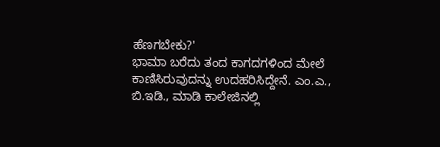ಹೆಣಗಬೇಕು?'
ಭಾಮಾ ಬರೆದು ತಂದ ಕಾಗದಗಳಿಂದ ಮೇಲೆ ಕಾಣಿಸಿರುವುದನ್ನು ಉದಹರಿಸಿದ್ದೇನೆ. ಎಂ.ಎ., ಬಿ.ಇಡಿ., ಮಾಡಿ ಕಾಲೇಜಿನಲ್ಲಿ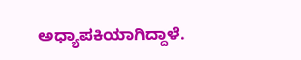ಅಧ್ಯಾಪಕಿಯಾಗಿದ್ದಾಳೆ.